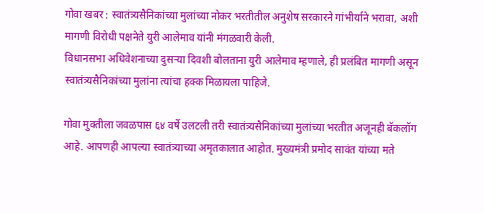गोवा खबर : स्वातंत्र्यसैनिकांच्या मुलांच्या नोकर भरतीतील अनुशेष सरकारने गांभीर्याने भरावा, अशी मागणी विरोधी पक्षनेते युरी आलेमाव यांनी मंगळवारी केली.
विधानसभा अधिवेशनाच्या दुसऱ्या दिवशी बोलताना युरी आलेमाव म्हणाले, ही प्रलंबित मागणी असून स्वातंत्र्यसैनिकांच्या मुलांना त्यांचा हक्क मिळायला पाहिजे.

गोवा मुक्तीला जवळपास ६४ वर्षे उलटली तरी स्वातंत्र्यसैनिकांच्या मुलांच्या भरतीत अजूनही बॅकलॉग आहे. आपणही आपल्या स्वातंत्र्याच्या अमृतकालात आहोत. मुख्यमंत्री प्रमोद सावंत यांच्या मते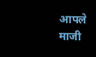आपले माजी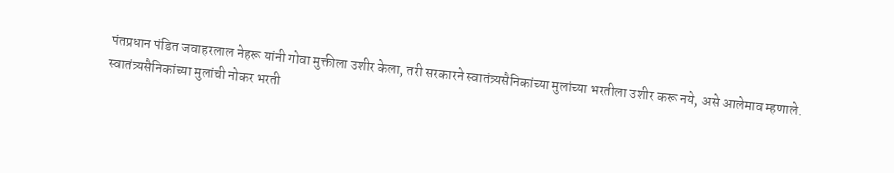पंतप्रधान पंडित जवाहरलाल नेहरू यांनी गोवा मुक्तीला उशीर केला, तरी सरकारने स्वातंत्र्यसैनिकांच्या मुलांच्या भरतीला उशीर करू नये, असे आलेमाव म्हणाले.
स्वातंत्र्यसैनिकांच्या मुलांची नोकर भरती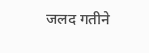जलद गतीने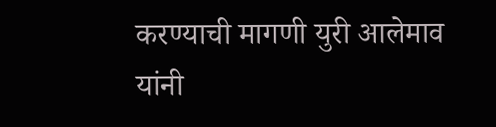करण्याची मागणी युरी आलेमाव यांनी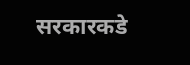सरकारकडे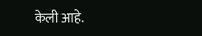केली आहे.